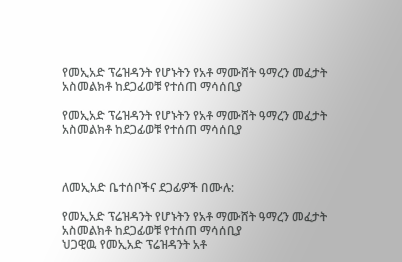የመኢአድ ፕሬዝዳንት የሆኑትን የአቶ ማሙሸት ዓማረን መፈታት አስመልክቶ ከደጋፊወቹ የተሰጠ ማሳሰቢያ

የመኢአድ ፕሬዝዳንት የሆኑትን የአቶ ማሙሸት ዓማረን መፈታት አስመልክቶ ከደጋፊወቹ የተሰጠ ማሳሰቢያ



ለመኢአድ ቤተሰቦችና ደጋፊዎች በሙሉ:

የመኢአድ ፕሬዝዳንት የሆኑትን የአቶ ማሙሸት ዓማረን መፈታት አስመልክቶ ከደጋፊወቹ የተሰጠ ማሳሰቢያ
ህጋዊዉ የመኢአድ ፕሬዝዳንት አቶ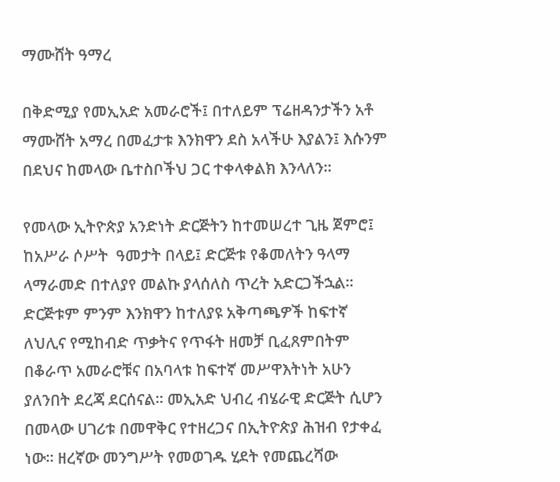ማሙሸት ዓማረ

በቅድሚያ የመኢአድ አመራሮች፤ በተለይም ፕሬዘዳንታችን አቶ ማሙሸት አማረ በመፈታቱ እንክዋን ደስ አላችሁ እያልን፤ እሱንም በደህና ከመላው ቤተስቦችህ ጋር ተቀላቀልክ እንላለን።

የመላው ኢትዮጵያ አንድነት ድርጅትን ከተመሠረተ ጊዜ ጀምሮ፤ ከአሥራ ሶሥት  ዓመታት በላይ፤ ድርጅቱ የቆመለትን ዓላማ ላማራመድ በተለያየ መልኩ ያላሰለስ ጥረት አድርጋችኋል። ድርጅቱም ምንም እንክዋን ከተለያዩ አቅጣጫዎች ከፍተኛ ለህሊና የሚከብድ ጥቃትና የጥፋት ዘመቻ ቢፈጸምበትም በቆራጥ አመራሮቹና በአባላቱ ከፍተኛ መሥዋእትነት አሁን ያለንበት ደረጃ ደርሰናል። መኢአድ ህብረ ብሄራዊ ድርጅት ሲሆን በመላው ሀገሪቱ በመዋቅር የተዘረጋና በኢትዮጵያ ሕዝብ የታቀፈ ነው። ዘረኛው መንግሥት የመወገዱ ሂደት የመጨረሻው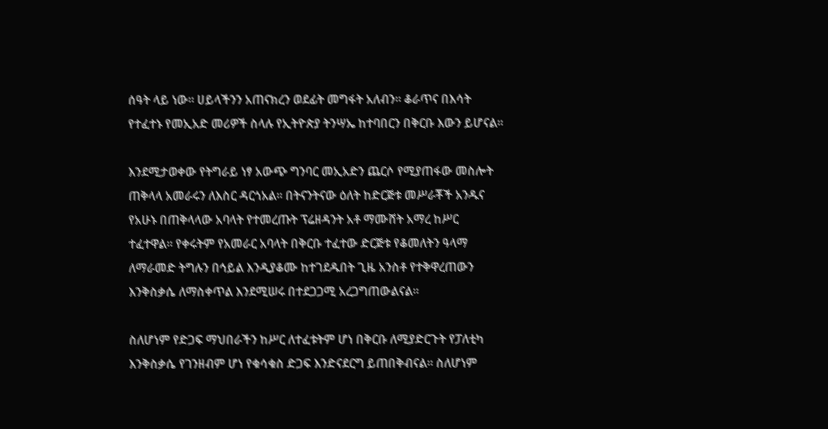ሰዓት ላይ ነው። ሀይላችንን አጠናክረን ወደፊት መግፋት አለብን። ቆራጥና በእሳት የተፈተኑ የመኢአድ መሪዎች ስላሉ የኢትዮጵያ ትንሣኤ ከተባበርን በቅርቡ እውን ይሆናል።

እንደሚታወቀው የትግራይ ነፃ አውጭ ግንባር መኢአድን ጨርሶ የሚያጠፋው መስሎት ጠቅላላ አመራሩን ለእስር ዳርጎአል። በትናንትናው ዕለት ከድርጅቱ መሥራቾች አንዱና የአሁኑ በጠቅላላው አባላት የተመረጡት ፕሬዘዳንት አቶ ማሙሸት አማረ ከሥር ተፈተዋል። የቀሩትም የአመራር አባላት በቅርቡ ተፈተው ድርጅቱ የቆመለትን ዓላማ ለማራመድ ትግሉን በኅይል እንዲያቆሙ ከተገደዱበት ጊዜ አንስቶ የተቅዋረጠውን እንቅስቃሴ ለማስቀጥል እንደሚሠሩ በተደጋጋሚ አረጋግጠውልናል።

ስለሆነም የድጋፍ ማህበራችን ከሥር ለተፈቱትም ሆነ በቅርቡ ለሚያድርጉት የፓለቲካ እንቅስቃሴ የገንዘብም ሆነ የቁሳቁስ ድጋፍ እንድናደርግ ይጠበቅብናል። ስለሆነም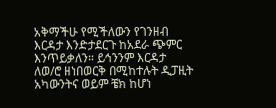አቅማችሁ የሚችለውን የገንዘብ  እርዳታ እንድታደርጉ ከአደራ ጭምር እንጥይቃለን። ይኅንንም እርዳታ ለወ/ሮ ዘነበወርቅ በሚከተሉት ዲፓዚት አካውንትና ወይም ቼክ ከሆነ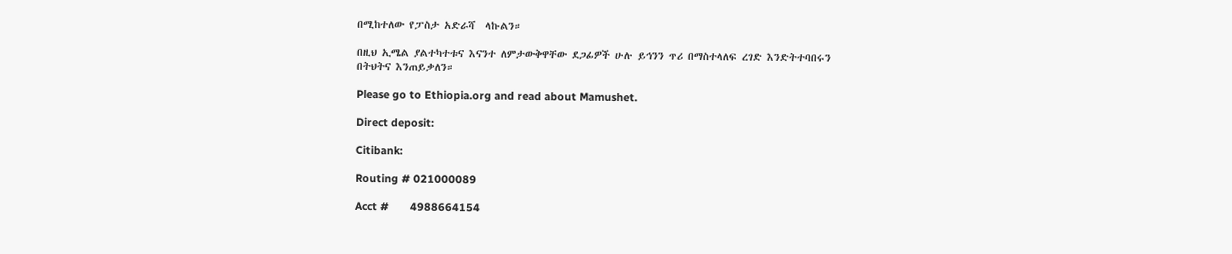በሚከተለው የፓስታ አድራሻ  ላኩልን።

በዚህ ኢሜል ያልተካተቱና እናንተ ለምታውቅዋቸው ደጋፊዎች ሁሉ ይኅንን ጥሪ በማስተላለፍ ረገድ እንድትተባበሩን በትህትና እንጠይቃለን።

Please go to Ethiopia.org and read about Mamushet.

Direct deposit:

Citibank:

Routing # 021000089

Acct #       4988664154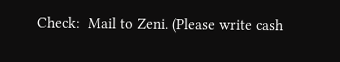Check:  Mail to Zeni. (Please write cash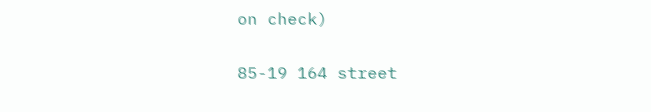on check)

85-19 164 street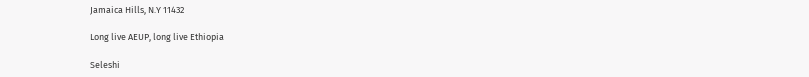Jamaica Hills, N.Y 11432

Long live AEUP, long live Ethiopia

Seleshi